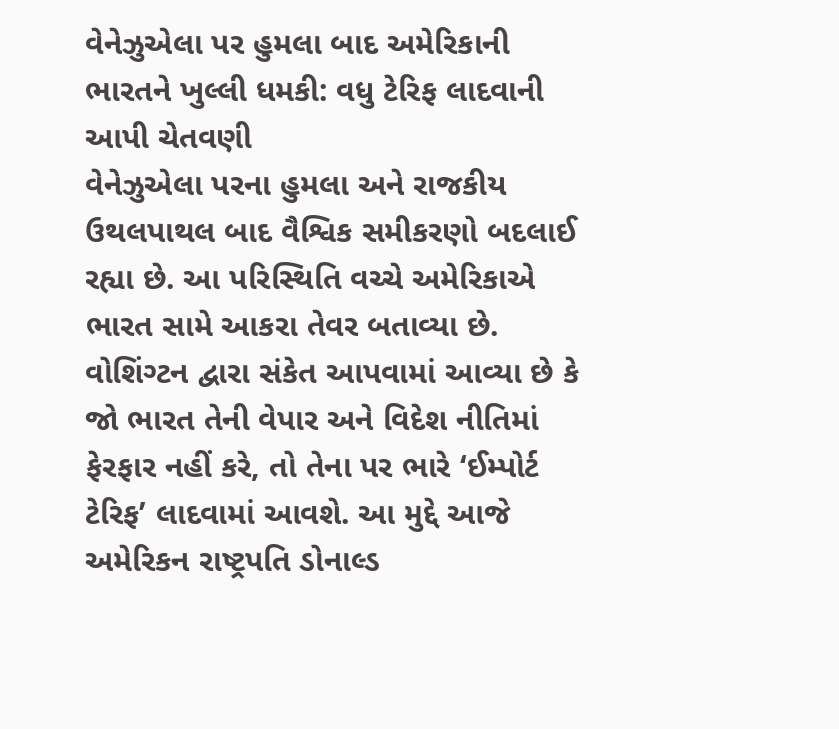વેનેઝુએલા પર હુમલા બાદ અમેરિકાની ભારતને ખુલ્લી ધમકી: વધુ ટેરિફ લાદવાની આપી ચેતવણી
વેનેઝુએલા પરના હુમલા અને રાજકીય ઉથલપાથલ બાદ વૈશ્વિક સમીકરણો બદલાઈ રહ્યા છે. આ પરિસ્થિતિ વચ્ચે અમેરિકાએ ભારત સામે આકરા તેવર બતાવ્યા છે. વોશિંગ્ટન દ્વારા સંકેત આપવામાં આવ્યા છે કે જો ભારત તેની વેપાર અને વિદેશ નીતિમાં ફેરફાર નહીં કરે, તો તેના પર ભારે ‘ઈમ્પોર્ટ ટેરિફ’ લાદવામાં આવશે. આ મુદ્દે આજે અમેરિકન રાષ્ટ્રપતિ ડોનાલ્ડ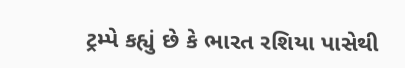ટ્રમ્પે કહ્યું છે કે ભારત રશિયા પાસેથી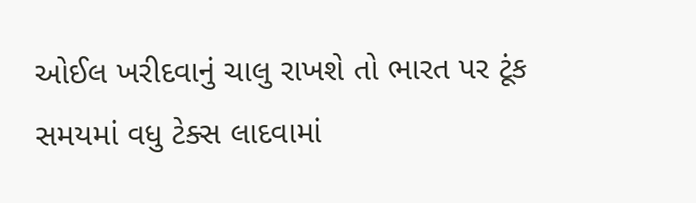ઓઈલ ખરીદવાનું ચાલુ રાખશે તો ભારત પર ટૂંક સમયમાં વધુ ટેક્સ લાદવામાં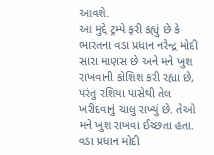આવશે.
આ મુદ્દે ટ્રમ્પે ફરી કહ્યું છે કે ભારતના વડા પ્રધાન નરેન્દ્ર મોદી સારા માણસ છે અને મને ખુશ રાખવાની કોશિશ કરી રહ્યા છે, પરંતુ રશિયા પાસેથી તેલ ખરીદવાનું ચાલુ રાખ્યું છે. તેઓ મને ખુશ રાખવા ઈચ્છતા હતા. વડા પ્રધાન મોદી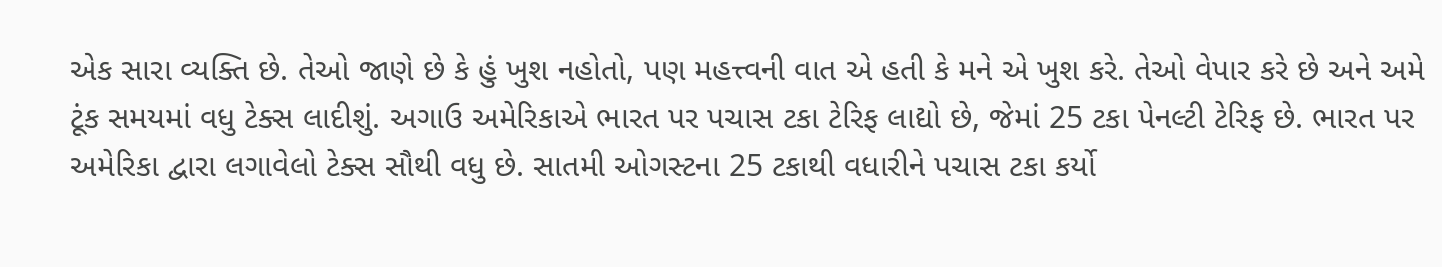એક સારા વ્યક્તિ છે. તેઓ જાણે છે કે હું ખુશ નહોતો, પણ મહત્ત્વની વાત એ હતી કે મને એ ખુશ કરે. તેઓ વેપાર કરે છે અને અમે ટૂંક સમયમાં વધુ ટેક્સ લાદીશું. અગાઉ અમેરિકાએ ભારત પર પચાસ ટકા ટેરિફ લાદ્યો છે, જેમાં 25 ટકા પેનલ્ટી ટેરિફ છે. ભારત પર અમેરિકા દ્વારા લગાવેલો ટેક્સ સૌથી વધુ છે. સાતમી ઓગસ્ટના 25 ટકાથી વધારીને પચાસ ટકા કર્યો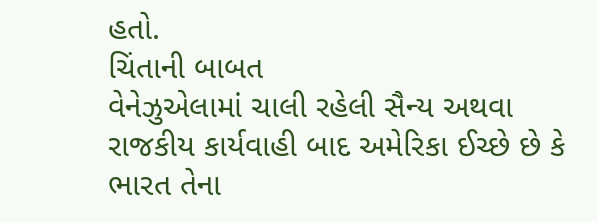હતો.
ચિંતાની બાબત
વેનેઝુએલામાં ચાલી રહેલી સૈન્ય અથવા રાજકીય કાર્યવાહી બાદ અમેરિકા ઈચ્છે છે કે ભારત તેના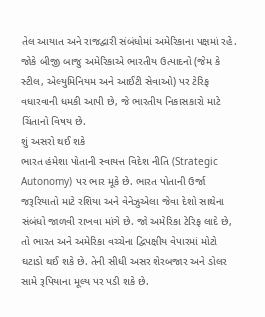તેલ આયાત અને રાજદ્વારી સંબંધોમાં અમેરિકાના પક્ષમાં રહે. જોકે બીજી બાજુ અમેરિકાએ ભારતીય ઉત્પાદનો (જેમ કે સ્ટીલ, એલ્યુમિનિયમ અને આઈટી સેવાઓ) પર ટેરિફ વધારવાની ધમકી આપી છે, જે ભારતીય નિકાસકારો માટે ચિંતાનો વિષય છે.
શું અસરો થઈ શકે
ભારત હંમેશા પોતાની સ્વાયત્ત વિદેશ નીતિ (Strategic Autonomy) પર ભાર મૂકે છે. ભારત પોતાની ઉર્જા જરૂરિયાતો માટે રશિયા અને વેનેઝુએલા જેવા દેશો સાથેના સંબંધો જાળવી રાખવા માંગે છે. જો અમેરિકા ટેરિફ લાદે છે, તો ભારત અને અમેરિકા વચ્ચેના દ્વિપક્ષીય વેપારમાં મોટો ઘટાડો થઈ શકે છે. તેની સીધી અસર શેરબજાર અને ડોલર સામે રૂપિયાના મૂલ્ય પર પડી શકે છે.